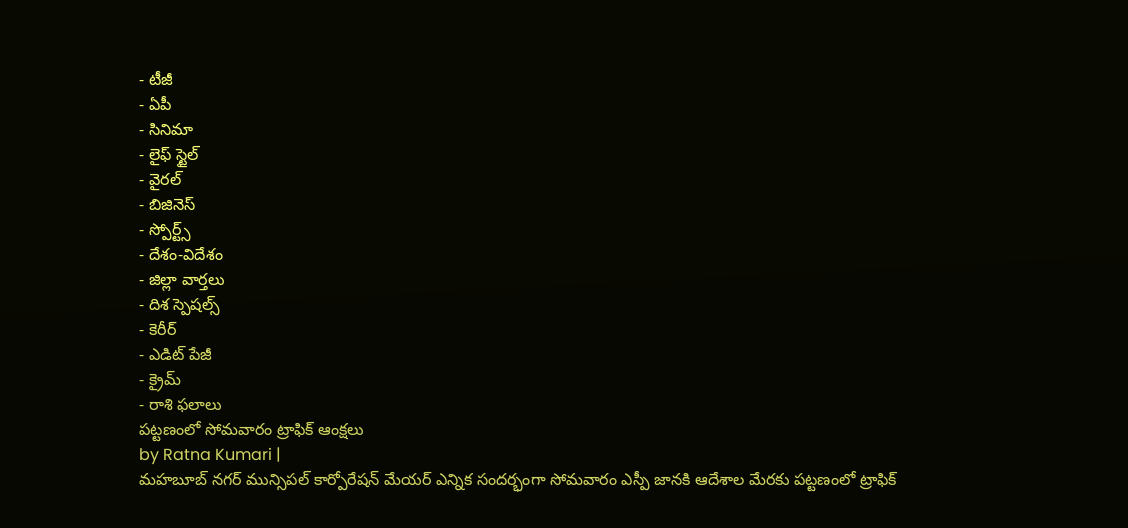- టీజీ
- ఏపీ
- సినిమా
- లైఫ్ స్టైల్
- వైరల్
- బిజినెస్
- స్పోర్ట్స్
- దేశం-విదేశం
- జిల్లా వార్తలు
- దిశ స్పెషల్స్
- కెరీర్
- ఎడిట్ పేజీ
- క్రైమ్
- రాశి ఫలాలు
పట్టణంలో సోమవారం ట్రాఫిక్ ఆంక్షలు
by Ratna Kumari |
మహబూబ్ నగర్ మున్సిపల్ కార్పోరేషన్ మేయర్ ఎన్నిక సందర్భంగా సోమవారం ఎస్పీ జానకి ఆదేశాల మేరకు పట్టణంలో ట్రాఫిక్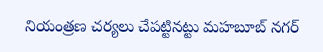నియంత్రణ చర్యలు చేపట్టినట్టు మహబూబ్ నగర్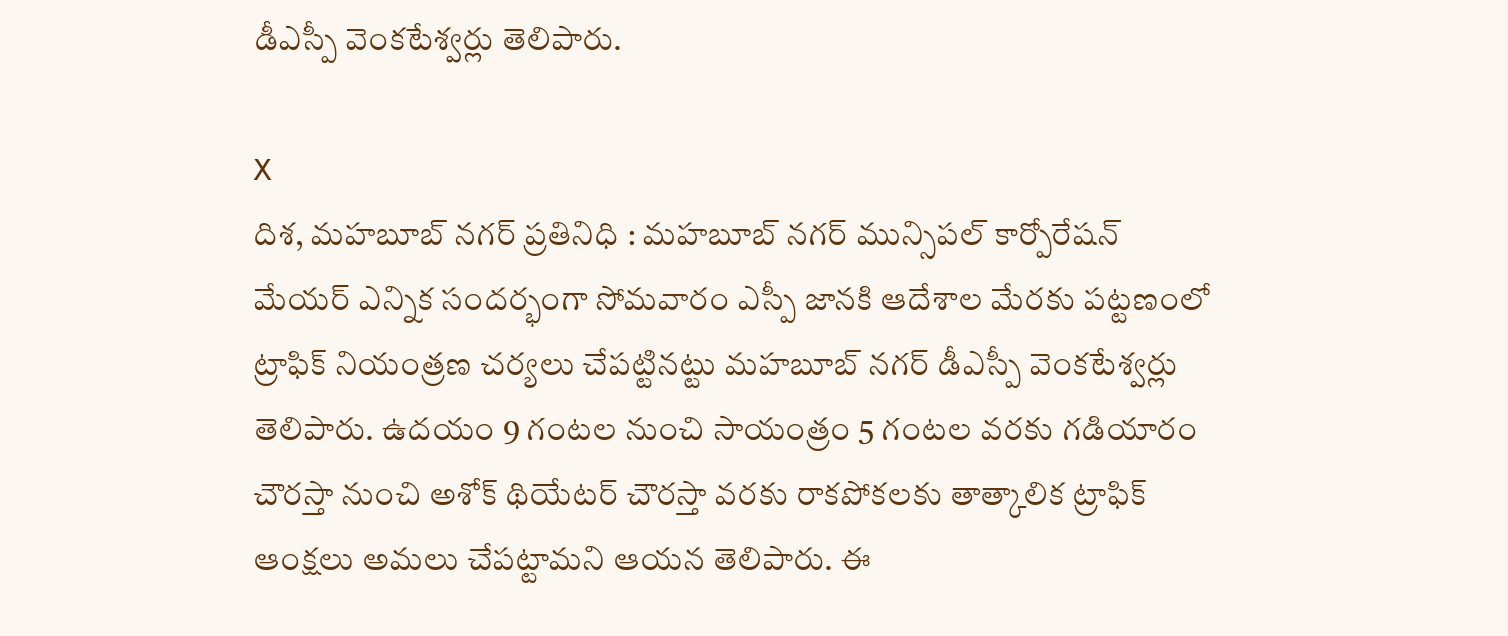డీఎస్పీ వెంకటేశ్వర్లు తెలిపారు.

X
దిశ, మహబూబ్ నగర్ ప్రతినిధి : మహబూబ్ నగర్ మున్సిపల్ కార్పోరేషన్ మేయర్ ఎన్నిక సందర్భంగా సోమవారం ఎస్పీ జానకి ఆదేశాల మేరకు పట్టణంలో ట్రాఫిక్ నియంత్రణ చర్యలు చేపట్టినట్టు మహబూబ్ నగర్ డీఎస్పీ వెంకటేశ్వర్లు తెలిపారు. ఉదయం 9 గంటల నుంచి సాయంత్రం 5 గంటల వరకు గడియారం చౌరస్తా నుంచి అశోక్ థియేటర్ చౌరస్తా వరకు రాకపోకలకు తాత్కాలిక ట్రాఫిక్ ఆంక్షలు అమలు చేపట్టామని ఆయన తెలిపారు. ఈ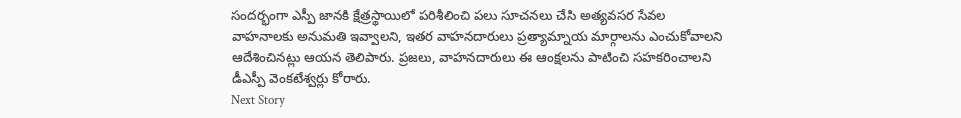సందర్భంగా ఎస్పీ జానకి క్షేత్రస్థాయిలో పరిశీలించి పలు సూచనలు చేసి అత్యవసర సేవల వాహనాలకు అనుమతి ఇవ్వాలని, ఇతర వాహనదారులు ప్రత్యామ్నాయ మార్గాలను ఎంచుకోవాలని ఆదేశించినట్లు ఆయన తెలిపారు. ప్రజలు, వాహనదారులు ఈ ఆంక్షలను పాటించి సహకరించాలని డీఎస్పీ వెంకటేశ్వర్లు కోరారు.
Next Story